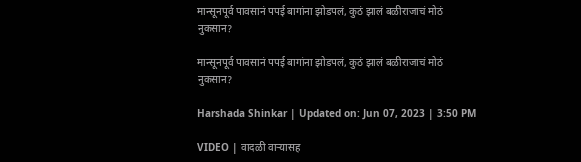मान्सूनपूर्व पावसानं पपई बागांना झोडपलं, कुठं झालं बळीराजाचं मोठं नुकसान?

मान्सूनपूर्व पावसानं पपई बागांना झोडपलं, कुठं झालं बळीराजाचं मोठं नुकसान?

Harshada Shinkar | Updated on: Jun 07, 2023 | 3:50 PM

VIDEO | वादळी वाऱ्यासह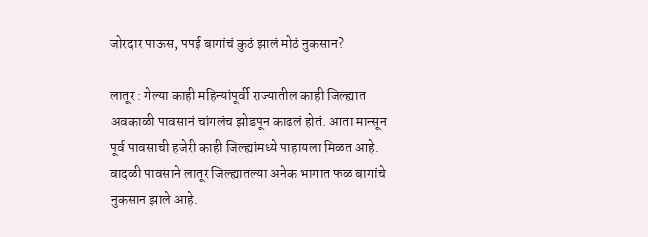जोरदार पाऊस, पपई बागांचं कुठं झालं मोठं नुकसान?

लातूर : गेल्या काही महिन्यांपूर्वी राज्यातील काही जिल्ह्यात अवकाळी पावसानं चांगलंच झोडपून काढलं होतं. आता मान्सून पूर्व पावसाची हजेरी काही जिल्ह्यांमध्ये पाहायला मिळत आहे. वादळी पावसाने लातूर जिल्ह्यातल्या अनेक भागात फळ बागांचे नुकसान झाले आहे.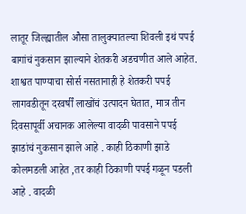लातूर जिल्ह्यातील औसा तालुक्यातल्या शिवली इथं पपई बागांचं नुकसान झाल्याने शेतकरी अडचणीत आले आहेत. शाश्वत पाण्याचा सोर्स नसतानाही हे शेतकरी पपई लागवडीतून दरवर्षीं लाखोंचं उत्पादन घेतात, मात्र तीन दिवसापूर्वी अचानक आलेल्या वादळी पावसाने पपई झाडांचं नुकसान झाले आहे . काही ठिकाणी झाडे कोलमडली आहेत ,तर काही ठिकाणी पपई गळून पडली आहे . वादळी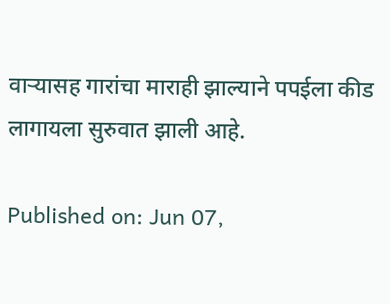वाऱ्यासह गारांचा माराही झाल्याने पपईला कीड लागायला सुरुवात झाली आहे.

Published on: Jun 07,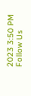2023 3:50 PM
Follow Us